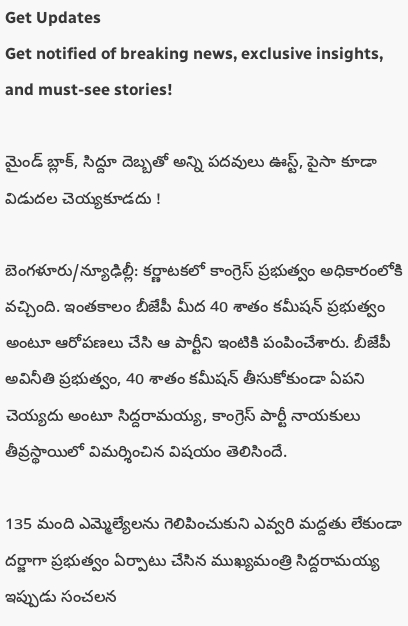Get Updates
Get notified of breaking news, exclusive insights, and must-see stories!

మైండ్ బ్లాక్, సిద్దూ దెబ్బతో అన్ని పదవులు ఊస్ట్, పైసా కూడా విడుదల చెయ్యకూడదు !

బెంగళూరు/న్యూఢిల్లీ: కర్ణాటకలో కాంగ్రెస్ ప్రభుత్వం అధికారంలోకి వచ్చింది. ఇంతకాలం బీజేపీ మీద 40 శాతం కమీషన్ ప్రభుత్వం అంటూ ఆరోపణలు చేసి ఆ పార్టీని ఇంటికి పంపించేశారు. బీజేపీ అవినీతి ప్రభుత్వం, 40 శాతం కమీషన్ తీసుకోకుండా ఏపని చెయ్యదు అంటూ సిద్దరామయ్య, కాంగ్రెస్ పార్టీ నాయకులు తీవ్రస్థాయిలో విమర్శించిన విషయం తెలిసిందే.

135 మంది ఎమ్మెల్యేలను గెలిపించుకుని ఎవ్వరి మద్దతు లేకుండా దర్జాగా ప్రభుత్వం ఏర్పాటు చేసిన ముఖ్యమంత్రి సిద్దరామయ్య ఇప్పుడు సంచలన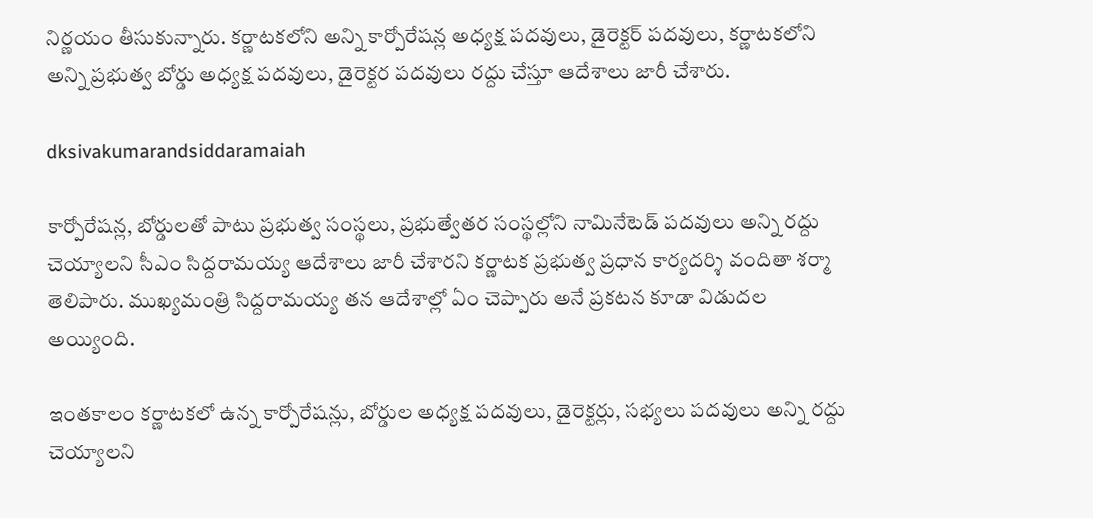నిర్ణయం తీసుకున్నారు. కర్ణాటకలోని అన్ని కార్పోరేషన్ల అధ్యక్ష పదవులు, డైరెక్టర్ పదవులు, కర్ణాటకలోని అన్ని ప్రభుత్వ బోర్డు అధ్యక్ష పదవులు, డైరెక్టర పదవులు రద్దు చేస్తూ ఆదేశాలు జారీ చేశారు.

dksivakumarandsiddaramaiah

కార్పోరేషన్ల, బోర్డులతో పాటు ప్రభుత్వ సంస్థలు, ప్రభుత్వేతర సంస్థల్లోని నామినేటెడ్ పదవులు అన్ని రద్దు చెయ్యాలని సీఎం సిద్దరామయ్య ఆదేశాలు జారీ చేశారని కర్ణాటక ప్రభుత్వ ప్రధాన కార్యదర్శి వందితా శర్మా తెలిపారు. ముఖ్యమంత్రి సిద్దరామయ్య తన ఆదేశాల్లో ఏం చెప్పారు అనే ప్రకటన కూడా విడుదల అయ్యింది.

ఇంతకాలం కర్ణాటకలో ఉన్న కార్పోరేషన్లు, బోర్డుల అధ్యక్ష పదవులు, డైరెక్టర్లు, సభ్యలు పదవులు అన్ని రద్దు చెయ్యాలని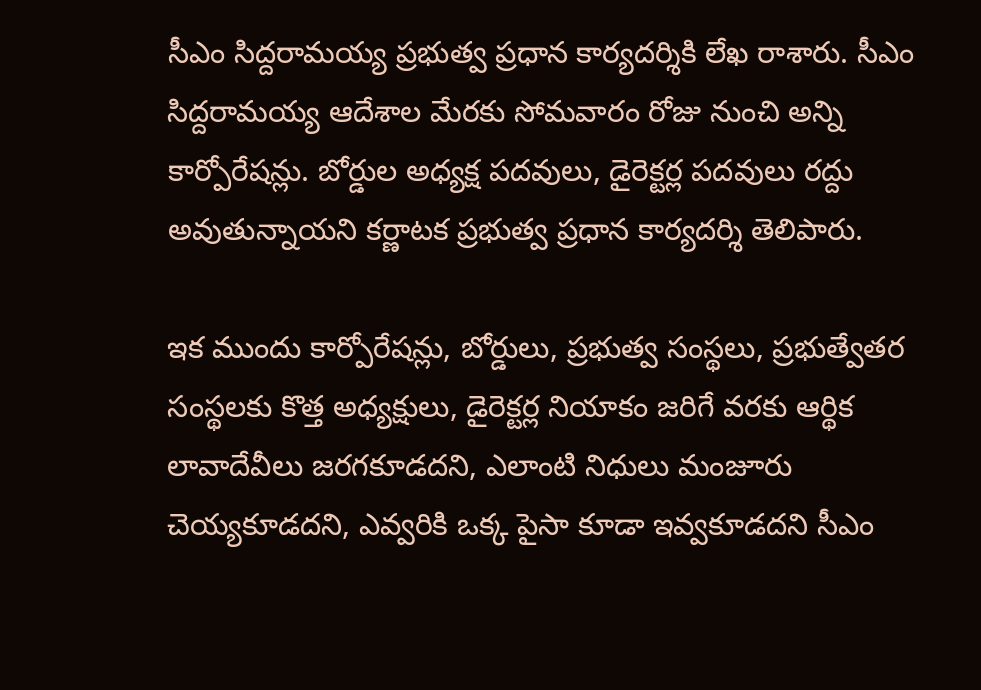సీఎం సిద్దరామయ్య ప్రభుత్వ ప్రధాన కార్యదర్శికి లేఖ రాశారు. సీఎం సిద్దరామయ్య ఆదేశాల మేరకు సోమవారం రోజు నుంచి అన్ని కార్పోరేషన్లు. బోర్డుల అధ్యక్ష పదవులు, డైరెక్టర్ల పదవులు రద్దు అవుతున్నాయని కర్ణాటక ప్రభుత్వ ప్రధాన కార్యదర్శి తెలిపారు.

ఇక ముందు కార్పోరేషన్లు, బోర్డులు, ప్రభుత్వ సంస్థలు, ప్రభుత్వేతర సంస్థలకు కొత్త అధ్యక్షులు, డైరెక్టర్ల నియాకం జరిగే వరకు ఆర్థిక లావాదేవీలు జరగకూడదని, ఎలాంటి నిధులు మంజూరు చెయ్యకూడదని, ఎవ్వరికి ఒక్క పైసా కూడా ఇవ్వకూడదని సీఎం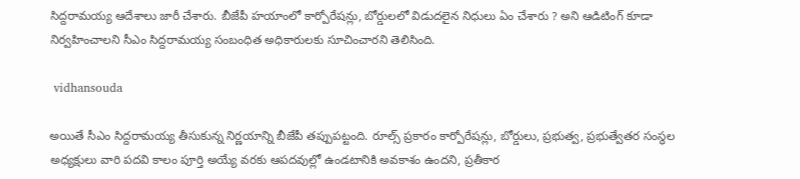సిద్దరామయ్య ఆదేశాలు జారీ చేశారు. బీజేపీ హయాంలో కార్పోరేషన్లు, బోర్డులలో విడుదలైన నిధులు ఏం చేశారు ? అని ఆడిటింగ్ కూడా నిర్వహించాలని సీఎం సిద్దరామయ్య సంబంధిత అధికారులకు సూచించారని తెలిసింది.

 vidhansouda

అయితే సీఎం సిద్దరామయ్య తీసుకున్న నిర్ణయాన్ని బీజేపీ తప్పుపట్టంది. రూల్స్ ప్రకారం కార్పోరేషన్లు, బోర్డులు, ప్రభుత్వ, ప్రభుత్వేతర సంస్థల అధ్యక్షులు వారి పదవి కాలం పూర్తి అయ్యే వరకు ఆపదవుల్లో ఉండటానికి అవకాశం ఉందని, ప్రతీకార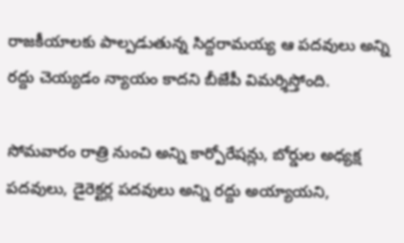రాజకీయాలకు పాల్పడుతున్న సిద్దరామయ్య ఆ పదవులు అన్ని రద్దు చెయ్యడం న్యాయం కాదని బీజేపీ విమర్శిస్తోంది.

సోమవారం రాత్రి నుంచి అన్ని కార్పోరేషన్లు, బోర్డుల అధ్యక్ష పదవులు, డైరెక్టర్ల పదవులు అన్ని రద్దు అయ్యాయని,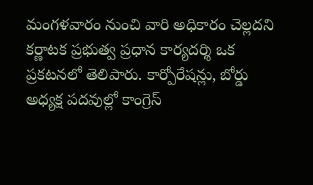మంగళవారం నుంచి వారి అధికారం చెల్లదని కర్ణాటక ప్రభుత్వ ప్రధాన కార్యదర్శి ఒక ప్రకటనలో తెలిపారు. కార్పోరేషన్లు, బోర్డు అధ్యక్ష పదవుల్లో కాంగ్రెస్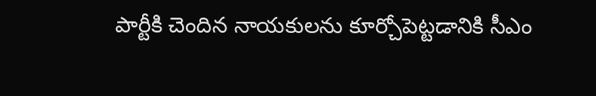పార్టీకి చెందిన నాయకులను కూర్చోపెట్టడానికి సీఎం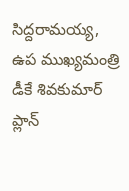సిద్దరామయ్య, ఉప ముఖ్యమంత్రి డీకే శివకుమార్ ప్లాన్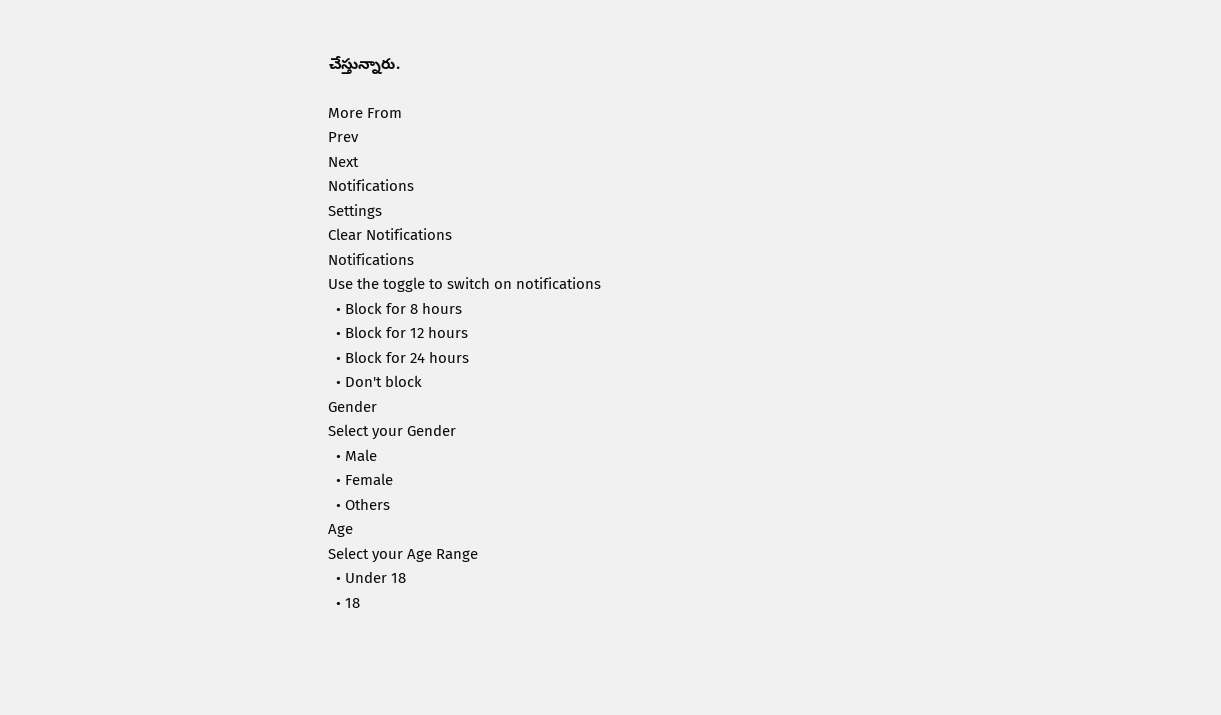చేస్తున్నారు.

More From
Prev
Next
Notifications
Settings
Clear Notifications
Notifications
Use the toggle to switch on notifications
  • Block for 8 hours
  • Block for 12 hours
  • Block for 24 hours
  • Don't block
Gender
Select your Gender
  • Male
  • Female
  • Others
Age
Select your Age Range
  • Under 18
  • 18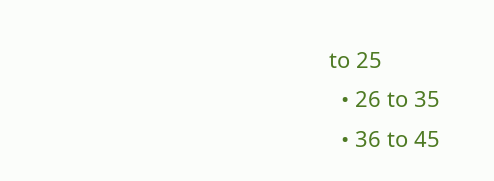to 25
  • 26 to 35
  • 36 to 45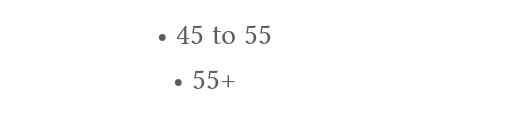• 45 to 55
  • 55+